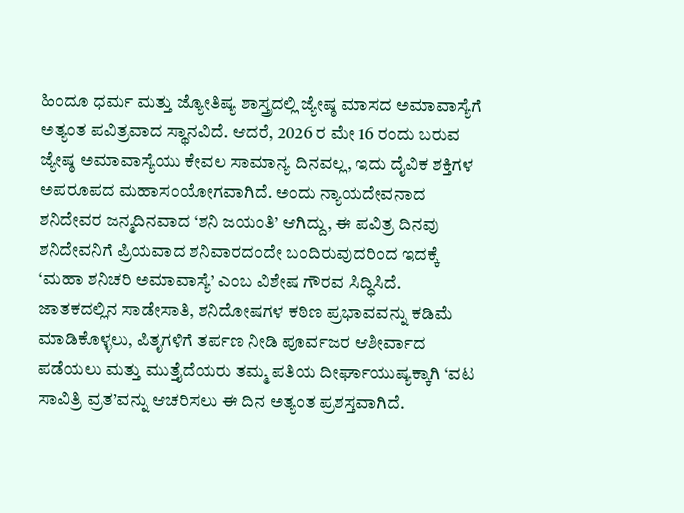ಹಿಂದೂ ಧರ್ಮ ಮತ್ತು ಜ್ಯೋತಿಷ್ಯ ಶಾಸ್ತ್ರದಲ್ಲಿ ಜ್ಯೇಷ್ಠ ಮಾಸದ ಅಮಾವಾಸ್ಯೆಗೆ ಅತ್ಯಂತ ಪವಿತ್ರವಾದ ಸ್ಥಾನವಿದೆ. ಆದರೆ, 2026 ರ ಮೇ 16 ರಂದು ಬರುವ ಜ್ಯೇಷ್ಠ ಅಮಾವಾಸ್ಯೆಯು ಕೇವಲ ಸಾಮಾನ್ಯ ದಿನವಲ್ಲ, ಇದು ದೈವಿಕ ಶಕ್ತಿಗಳ ಅಪರೂಪದ ಮಹಾಸಂಯೋಗವಾಗಿದೆ. ಅಂದು ನ್ಯಾಯದೇವನಾದ ಶನಿದೇವರ ಜನ್ಮದಿನವಾದ ‘ಶನಿ ಜಯಂತಿ’ ಆಗಿದ್ದು, ಈ ಪವಿತ್ರ ದಿನವು ಶನಿದೇವನಿಗೆ ಪ್ರಿಯವಾದ ಶನಿವಾರದಂದೇ ಬಂದಿರುವುದರಿಂದ ಇದಕ್ಕೆ ‘ಮಹಾ ಶನಿಚರಿ ಅಮಾವಾಸ್ಯೆ’ ಎಂಬ ವಿಶೇಷ ಗೌರವ ಸಿದ್ಧಿಸಿದೆ.
ಜಾತಕದಲ್ಲಿನ ಸಾಡೇಸಾತಿ, ಶನಿದೋಷಗಳ ಕಠಿಣ ಪ್ರಭಾವವನ್ನು ಕಡಿಮೆ ಮಾಡಿಕೊಳ್ಳಲು, ಪಿತೃಗಳಿಗೆ ತರ್ಪಣ ನೀಡಿ ಪೂರ್ವಜರ ಆಶೀರ್ವಾದ ಪಡೆಯಲು ಮತ್ತು ಮುತ್ತೈದೆಯರು ತಮ್ಮ ಪತಿಯ ದೀರ್ಘಾಯುಷ್ಯಕ್ಕಾಗಿ ‘ವಟ ಸಾವಿತ್ರಿ ವ್ರತ’ವನ್ನು ಆಚರಿಸಲು ಈ ದಿನ ಅತ್ಯಂತ ಪ್ರಶಸ್ತವಾಗಿದೆ.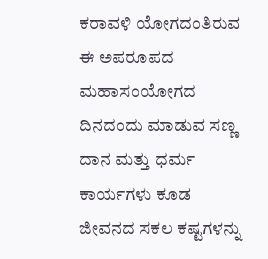ಕರಾವಳಿ ಯೋಗದಂತಿರುವ ಈ ಅಪರೂಪದ ಮಹಾಸಂಯೋಗದ ದಿನದಂದು ಮಾಡುವ ಸಣ್ಣ ದಾನ ಮತ್ತು ಧರ್ಮ ಕಾರ್ಯಗಳು ಕೂಡ ಜೀವನದ ಸಕಲ ಕಷ್ಟಗಳನ್ನು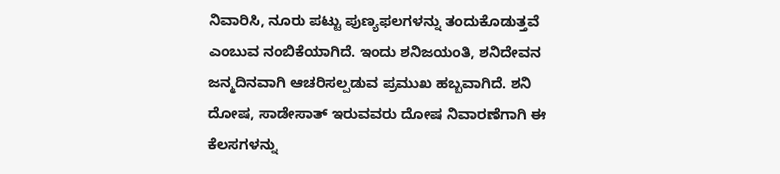ನಿವಾರಿಸಿ, ನೂರು ಪಟ್ಟು ಪುಣ್ಯಫಲಗಳನ್ನು ತಂದುಕೊಡುತ್ತವೆ ಎಂಬುವ ನಂಬಿಕೆಯಾಗಿದೆ. ಇಂದು ಶನಿಜಯಂತಿ, ಶನಿದೇವನ ಜನ್ಮದಿನವಾಗಿ ಆಚರಿಸಲ್ಪಡುವ ಪ್ರಮುಖ ಹಬ್ಬವಾಗಿದೆ. ಶನಿ ದೋಷ, ಸಾಡೇಸಾತ್ ಇರುವವರು ದೋಷ ನಿವಾರಣೆಗಾಗಿ ಈ ಕೆಲಸಗಳನ್ನು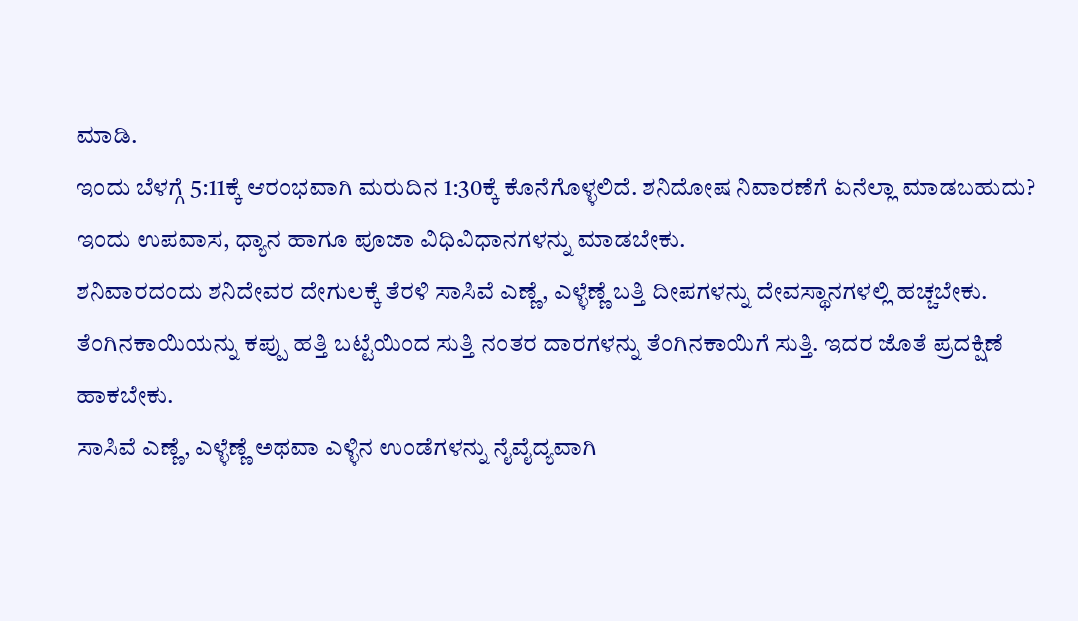ಮಾಡಿ.
ಇಂದು ಬೆಳಗ್ಗೆ 5:11ಕ್ಕೆ ಆರಂಭವಾಗಿ ಮರುದಿನ 1:30ಕ್ಕೆ ಕೊನೆಗೊಳ್ಳಲಿದೆ. ಶನಿದೋಷ ನಿವಾರಣೆಗೆ ಏನೆಲ್ಲಾ ಮಾಡಬಹುದು?
ಇಂದು ಉಪವಾಸ, ಧ್ಯಾನ ಹಾಗೂ ಪೂಜಾ ವಿಧಿವಿಧಾನಗಳನ್ನು ಮಾಡಬೇಕು.
ಶನಿವಾರದಂದು ಶನಿದೇವರ ದೇಗುಲಕ್ಕೆ ತೆರಳಿ ಸಾಸಿವೆ ಎಣ್ಣೆ, ಎಳ್ಳೆಣ್ಣೆ ಬತ್ತಿ ದೀಪಗಳನ್ನು ದೇವಸ್ಥಾನಗಳಲ್ಲಿ ಹಚ್ಚಬೇಕು.
ತೆಂಗಿನಕಾಯಿಯನ್ನು ಕಪ್ಪು ಹತ್ತಿ ಬಟ್ಟೆಯಿಂದ ಸುತ್ತಿ ನಂತರ ದಾರಗಳನ್ನು ತೆಂಗಿನಕಾಯಿಗೆ ಸುತ್ತಿ. ಇದರ ಜೊತೆ ಪ್ರದಕ್ಷಿಣೆ ಹಾಕಬೇಕು.
ಸಾಸಿವೆ ಎಣ್ಣೆ, ಎಳ್ಳೆಣ್ಣೆ ಅಥವಾ ಎಳ್ಳಿನ ಉಂಡೆಗಳನ್ನು ನೈವೈದ್ಯವಾಗಿ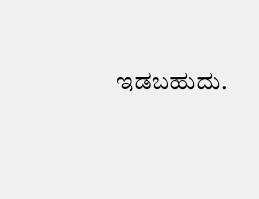ಇಡಬಹುದು.